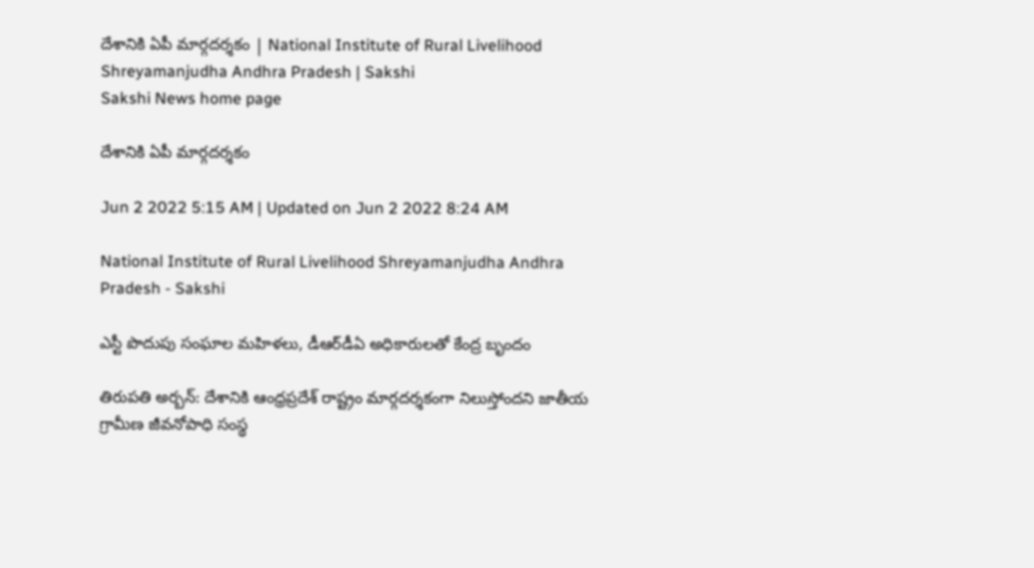దేశానికి ఏపీ మార్గదర్శకం | National Institute of Rural Livelihood Shreyamanjudha Andhra Pradesh | Sakshi
Sakshi News home page

దేశానికి ఏపీ మార్గదర్శకం

Jun 2 2022 5:15 AM | Updated on Jun 2 2022 8:24 AM

National Institute of Rural Livelihood Shreyamanjudha Andhra Pradesh - Sakshi

ఎస్టీ పొదుపు సంఘాల మహిళలు, డీఆర్‌డీఏ అధికారులతో కేంద్ర బృందం

తిరుపతి అర్బన్‌: దేశానికి ఆంధ్రప్రదేశ్‌ రాష్ట్రం మార్గదర్శకంగా నిలుస్తోందని జాతీయ గ్రామీణ జీవనోపాధి సంస్థ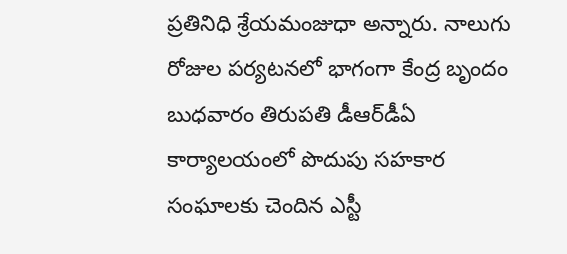ప్రతినిధి శ్రేయమంజుధా అన్నారు. నాలుగు రోజుల పర్యటనలో భాగంగా కేంద్ర బృందం బుధవారం తిరుపతి డీఆర్‌డీఏ కార్యాలయంలో పొదుపు సహకార సంఘాలకు చెందిన ఎస్టీ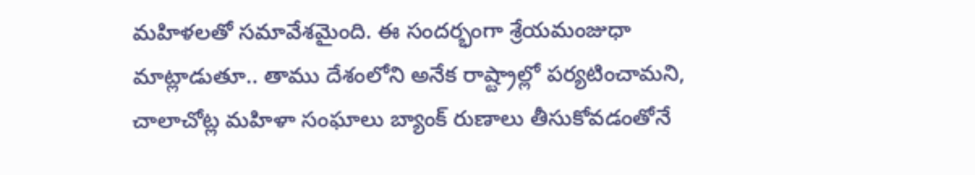మహిళలతో సమావేశమైంది. ఈ సందర్భంగా శ్రేయమంజుధా మాట్లాడుతూ.. తాము దేశంలోని అనేక రాష్ట్రాల్లో పర్యటించామని, చాలాచోట్ల మహిళా సంఘాలు బ్యాంక్‌ రుణాలు తీసుకోవడంతోనే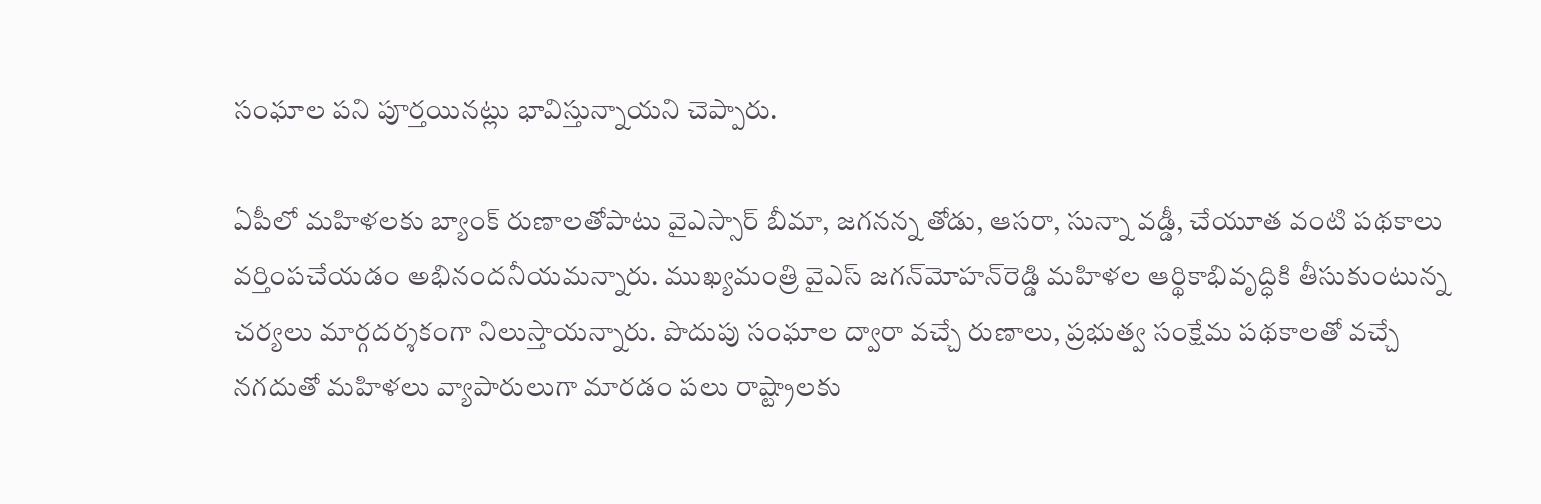సంఘాల పని పూర్తయినట్లు భావిస్తున్నాయని చెప్పారు.

ఏపీలో మహిళలకు బ్యాంక్‌ రుణాలతోపాటు వైఎస్సార్‌ బీమా, జగనన్న తోడు, ఆసరా, సున్నా వడ్డీ, చేయూత వంటి పథకాలు వర్తింపచేయడం అభినందనీయమన్నారు. ముఖ్యమంత్రి వైఎస్‌ జగన్‌మోహన్‌రెడ్డి మహిళల ఆర్థికాభివృద్ధికి తీసుకుంటున్న చర్యలు మార్గదర్శకంగా నిలుస్తాయన్నారు. పొదుపు సంఘాల ద్వారా వచ్చే రుణాలు, ప్రభుత్వ సంక్షేమ పథకాలతో వచ్చే నగదుతో మహిళలు వ్యాపారులుగా మారడం పలు రాష్ట్రాలకు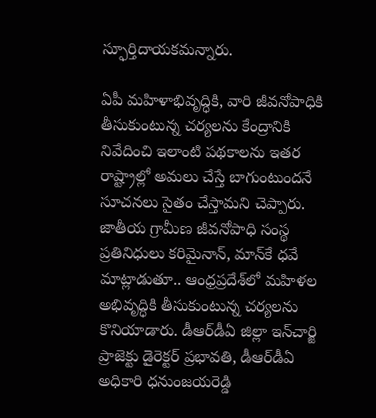స్ఫూర్తిదాయకమన్నారు.

ఏపీ మహిళాభివృద్ధికి, వారి జీవనోపాధికి తీసుకుంటున్న చర్యలను కేంద్రానికి నివేదించి ఇలాంటి పథకాలను ఇతర రాష్ట్రాల్లో అమలు చేస్తే బాగుంటుందనే సూచనలు సైతం చేస్తామని చెప్పారు. జాతీయ గ్రామీణ జీవనోపాధి సంస్థ ప్రతినిధులు కరిమైనాన్, మాన్‌కే ధవే మాట్లాడుతూ.. ఆంధ్రప్రదేశ్‌లో మహిళల అభివృద్ధికి తీసుకుంటున్న చర్యలను కొనియాడారు. డీఆర్‌డీఏ జిల్లా ఇన్‌చార్జి ప్రాజెక్టు డైరెక్టర్‌ ప్రభావతి, డీఆర్‌డీఏ అధికారి ధనుంజయరెడ్డి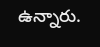ఉన్నారు.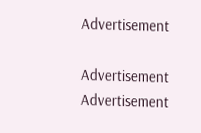Advertisement

Advertisement
Advertisement